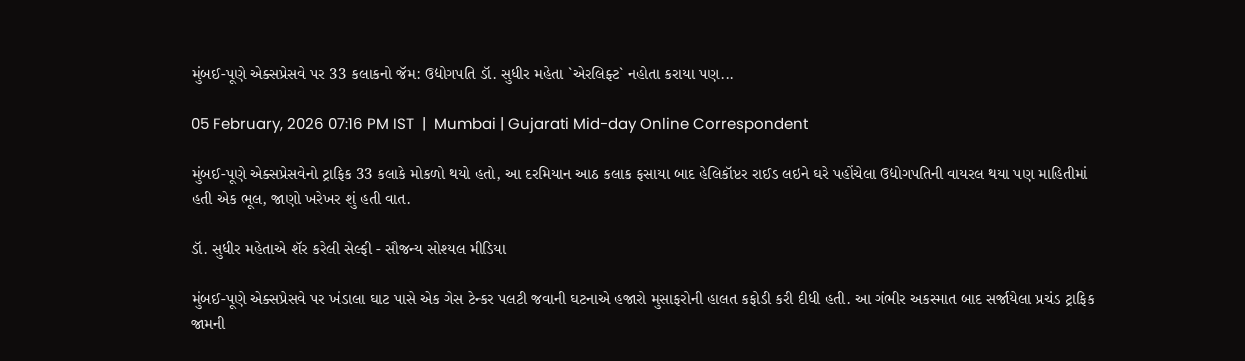મુંબઈ-પૂણે એક્સપ્રેસવે પર 33 કલાકનો જૅમ: ઉદ્યોગપતિ ડૉ. સુધીર મહેતા `એરલિફ્ટ` નહોતા કરાયા પણ...

05 February, 2026 07:16 PM IST  |  Mumbai | Gujarati Mid-day Online Correspondent

મુંબઈ-પૂણે એક્સપ્રેસવેનો ટ્રાફિક 33 કલાકે મોકળો થયો હતો, આ દરમિયાન આઠ કલાક ફસાયા બાદ હેલિકૉપ્ટર રાઈડ લઇને ઘરે પહોંચેલા ઉદ્યોગપતિની વાયરલ થયા પણ માહિતીમાં હતી એક ભૂલ, જાણો ખરેખર શું હતી વાત.

ડૉ. સુધીર મહેતાએ શૅર કરેલી સેલ્ફી - સૌજન્ય સોશ્યલ મીડિયા

મુંબઈ-પૂણે એક્સપ્રેસવે પર ખંડાલા ઘાટ પાસે એક ગેસ ટેન્કર પલટી જવાની ઘટનાએ હજારો મુસાફરોની હાલત કફોડી કરી દીધી હતી. આ ગંભીર અકસ્માત બાદ સર્જાયેલા પ્રચંડ ટ્રાફિક જામની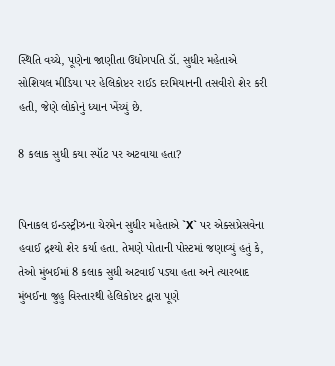સ્થિતિ વચ્ચે, પૂણેના જાણીતા ઉદ્યોગપતિ ડૉ. સુધીર મહેતાએ સોશિયલ મીડિયા પર હેલિકોપ્ટર રાઈડ દરમિયાનની તસવીરો શેર કરી હતી, જેણે લોકોનું ધ્યાન ખેંચ્યું છે.

8 કલાક સુધી કયા સ્પૉટ પર અટવાયા હતા?


પિનાકલ ઇન્ડસ્ટ્રીઝના ચેરમેન સુધીર મહેતાએ `X` પર એક્સપ્રેસવેના હવાઈ દ્રશ્યો શેર કર્યા હતા. તેમણે પોતાની પોસ્ટમાં જણાવ્યું હતું કે, તેઓ મુંબઈમાં 8 કલાક સુધી અટવાઈ પડ્યા હતા અને ત્યારબાદ મુંબઈના જુહુ વિસ્તારથી હેલિકોપ્ટર દ્વારા પૂણે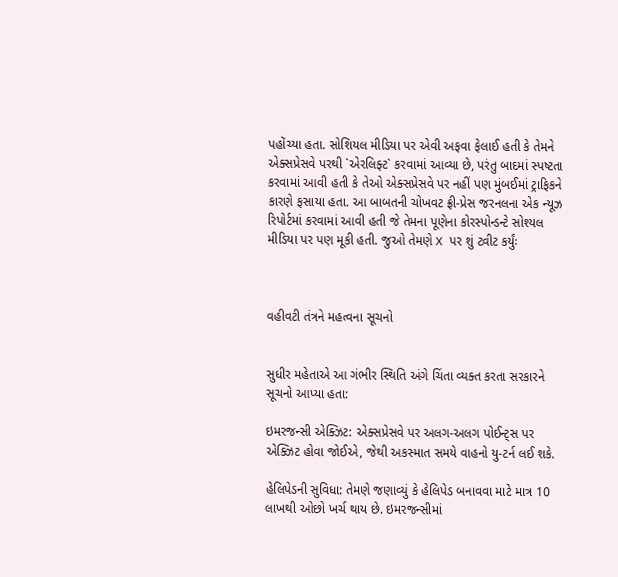પહોંચ્યા હતા. સોશિયલ મીડિયા પર એવી અફવા ફેલાઈ હતી કે તેમને એક્સપ્રેસવે પરથી `એરલિફ્ટ` કરવામાં આવ્યા છે, પરંતુ બાદમાં સ્પષ્ટતા કરવામાં આવી હતી કે તેઓ એક્સપ્રેસવે પર નહીં પણ મુંબઈમાં ટ્રાફિકને કારણે ફસાયા હતા. આ બાબતની ચોખવટ ફ્રી-પ્રેસ જરનલના એક ન્યૂઝ રિપોર્ટમાં કરવામાં આવી હતી જે તેમના પૂણેના કોરસ્પોન્ડન્ટે સોશ્યલ મીડિયા પર પણ મૂકી હતી. જુઓ તેમણે X પર શું ટ્વીટ કર્યુંઃ



વહીવટી તંત્રને મહત્વના સૂચનો


સુધીર મહેતાએ આ ગંભીર સ્થિતિ અંગે ચિંતા વ્યક્ત કરતા સરકારને સૂચનો આપ્યા હતા:

ઇમરજન્સી એક્ઝિટ: એક્સપ્રેસવે પર અલગ-અલગ પોઈન્ટ્સ પર એક્ઝિટ હોવા જોઈએ, જેથી અકસ્માત સમયે વાહનો યુ-ટર્ન લઈ શકે.

હેલિપેડની સુવિધા: તેમણે જણાવ્યું કે હેલિપેડ બનાવવા માટે માત્ર 10 લાખથી ઓછો ખર્ચ થાય છે. ઇમરજન્સીમાં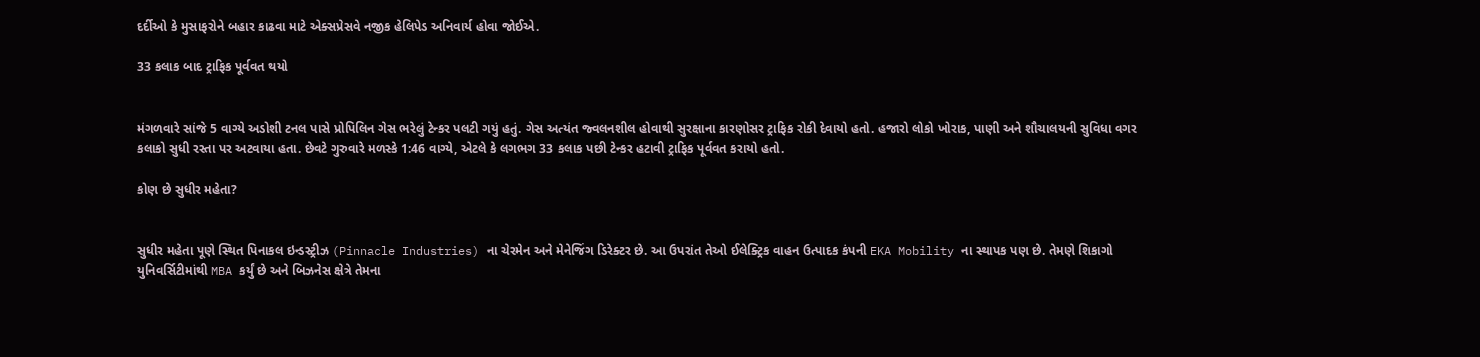દર્દીઓ કે મુસાફરોને બહાર કાઢવા માટે એક્સપ્રેસવે નજીક હેલિપેડ અનિવાર્ય હોવા જોઈએ.

33 કલાક બાદ ટ્રાફિક પૂર્વવત થયો


મંગળવારે સાંજે 5 વાગ્યે અડોશી ટનલ પાસે પ્રોપિલિન ગેસ ભરેલું ટેન્કર પલટી ગયું હતું. ગેસ અત્યંત જ્વલનશીલ હોવાથી સુરક્ષાના કારણોસર ટ્રાફિક રોકી દેવાયો હતો. હજારો લોકો ખોરાક, પાણી અને શૌચાલયની સુવિધા વગર કલાકો સુધી રસ્તા પર અટવાયા હતા. છેવટે ગુરુવારે મળસ્કે 1:46 વાગ્યે, એટલે કે લગભગ 33 કલાક પછી ટેન્કર હટાવી ટ્રાફિક પૂર્વવત કરાયો હતો.

કોણ છે સુધીર મહેતા?


સુધીર મહેતા પૂણે સ્થિત પિનાકલ ઇન્ડસ્ટ્રીઝ (Pinnacle Industries) ના ચેરમેન અને મેનેજિંગ ડિરેક્ટર છે. આ ઉપરાંત તેઓ ઈલેક્ટ્રિક વાહન ઉત્પાદક કંપની EKA Mobility ના સ્થાપક પણ છે. તેમણે શિકાગો યુનિવર્સિટીમાંથી MBA કર્યું છે અને બિઝનેસ ક્ષેત્રે તેમના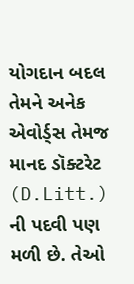યોગદાન બદલ તેમને અનેક એવોર્ડ્સ તેમજ માનદ ડૉક્ટરેટ (D.Litt.) ની પદવી પણ મળી છે. તેઓ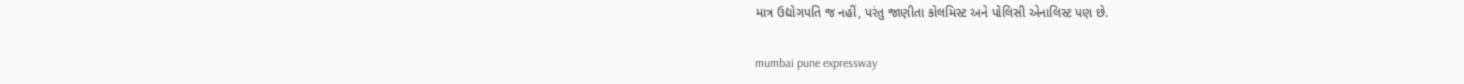માત્ર ઉદ્યોગપતિ જ નહીં, પરંતુ જાણીતા કોલમિસ્ટ અને પોલિસી એનાલિસ્ટ પણ છે.

mumbai pune expressway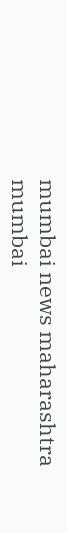mumbai news maharashtra mumbai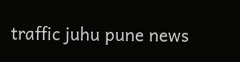traffic juhu pune news